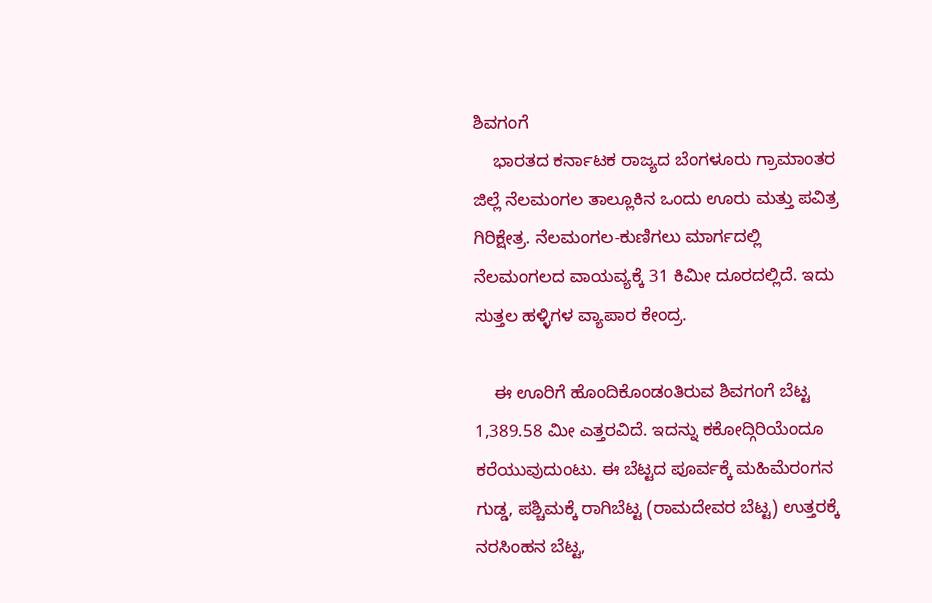ಶಿವಗಂಗೆ
    ಭಾರತದ ಕರ್ನಾಟಕ ರಾಜ್ಯದ ಬೆಂಗಳೂರು ಗ್ರಾಮಾಂತರ ಜಿಲ್ಲೆ ನೆಲಮಂಗಲ ತಾಲ್ಲೂಕಿನ ಒಂದು ಊರು ಮತ್ತು ಪವಿತ್ರ ಗಿರಿಕ್ಷೇತ್ರ. ನೆಲಮಂಗಲ-ಕುಣಿಗಲು ಮಾರ್ಗದಲ್ಲಿ ನೆಲಮಂಗಲದ ವಾಯವ್ಯಕ್ಕೆ 31 ಕಿಮೀ ದೂರದಲ್ಲಿದೆ. ಇದು ಸುತ್ತಲ ಹಳ್ಳಿಗಳ ವ್ಯಾಪಾರ ಕೇಂದ್ರ.

    ಈ ಊರಿಗೆ ಹೊಂದಿಕೊಂಡಂತಿರುವ ಶಿವಗಂಗೆ ಬೆಟ್ಟ 1,389.58 ಮೀ ಎತ್ತರವಿದೆ. ಇದನ್ನು ಕಕೋದ್ಗಿರಿಯೆಂದೂ ಕರೆಯುವುದುಂಟು. ಈ ಬೆಟ್ಟದ ಪೂರ್ವಕ್ಕೆ ಮಹಿಮೆರಂಗನ ಗುಡ್ಡ, ಪಶ್ಚಿಮಕ್ಕೆ ರಾಗಿಬೆಟ್ಟ (ರಾಮದೇವರ ಬೆಟ್ಟ) ಉತ್ತರಕ್ಕೆ ನರಸಿಂಹನ ಬೆಟ್ಟ,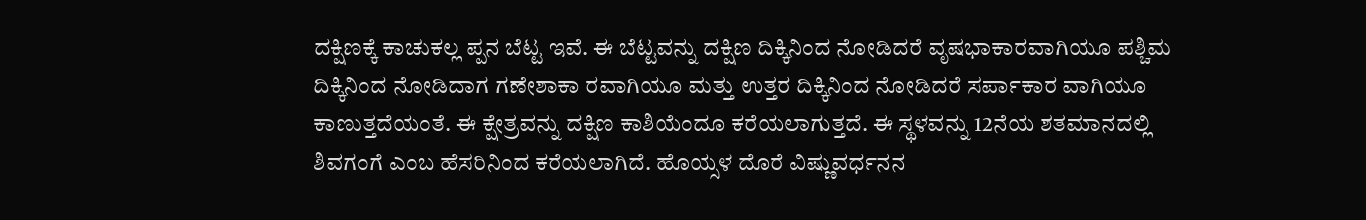ದಕ್ಷಿಣಕ್ಕೆ ಕಾಚುಕಲ್ಲ ಪ್ಪನ ಬೆಟ್ಟ ಇವೆ. ಈ ಬೆಟ್ಟವನ್ನು ದಕ್ಷಿಣ ದಿಕ್ಕಿನಿಂದ ನೋಡಿದರೆ ವೃಷಭಾಕಾರವಾಗಿಯೂ ಪಶ್ಚಿಮ ದಿಕ್ಕಿನಿಂದ ನೋಡಿದಾಗ ಗಣೇಶಾಕಾ ರವಾಗಿಯೂ ಮತ್ತು ಉತ್ತರ ದಿಕ್ಕಿನಿಂದ ನೋಡಿದರೆ ಸರ್ಪಾಕಾರ ವಾಗಿಯೂ ಕಾಣುತ್ತದೆಯಂತೆ. ಈ ಕ್ಷೇತ್ರವನ್ನು ದಕ್ಷಿಣ ಕಾಶಿಯೆಂದೂ ಕರೆಯಲಾಗುತ್ತದೆ. ಈ ಸ್ಥಳವನ್ನು 12ನೆಯ ಶತಮಾನದಲ್ಲಿ ಶಿವಗಂಗೆ ಎಂಬ ಹೆಸರಿನಿಂದ ಕರೆಯಲಾಗಿದೆ. ಹೊಯ್ಸಳ ದೊರೆ ವಿಷ್ಣುವರ್ಧನನ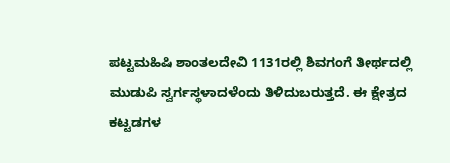ಪಟ್ಟಮಹಿಷಿ ಶಾಂತಲದೇವಿ 1131ರಲ್ಲಿ ಶಿವಗಂಗೆ ತೀರ್ಥದಲ್ಲಿ ಮುಡುಪಿ ಸ್ವರ್ಗಸ್ಥಳಾದಳೆಂದು ತಿಳಿದುಬರುತ್ತದೆ. ಈ ಕ್ಷೇತ್ರದ ಕಟ್ಟಡಗಳ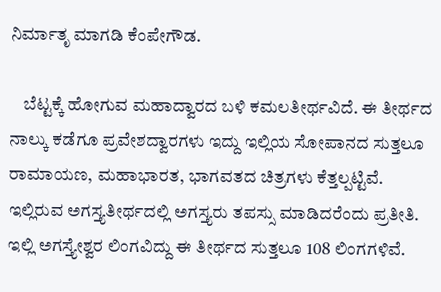ನಿರ್ಮಾತೃ ಮಾಗಡಿ ಕೆಂಪೇಗೌಡ.

    ಬೆಟ್ಟಕ್ಕೆ ಹೋಗುವ ಮಹಾದ್ವಾರದ ಬಳಿ ಕಮಲತೀರ್ಥವಿದೆ. ಈ ತೀರ್ಥದ ನಾಲ್ಕು ಕಡೆಗೂ ಪ್ರವೇಶದ್ವಾರಗಳು ಇದ್ದು ಇಲ್ಲಿಯ ಸೋಪಾನದ ಸುತ್ತಲೂ ರಾಮಾಯಣ, ಮಹಾಭಾರತ, ಭಾಗವತದ ಚಿತ್ರಗಳು ಕೆತ್ತಲ್ಪಟ್ಟಿವೆ. ಇಲ್ಲಿರುವ ಅಗಸ್ತ್ಯತೀರ್ಥದಲ್ಲಿ ಅಗಸ್ತ್ಯರು ತಪಸ್ಸು ಮಾಡಿದರೆಂದು ಪ್ರತೀತಿ. ಇಲ್ಲಿ ಅಗಸ್ತ್ಯೇಶ್ವರ ಲಿಂಗವಿದ್ದು ಈ ತೀರ್ಥದ ಸುತ್ತಲೂ 108 ಲಿಂಗಗಳಿವೆ.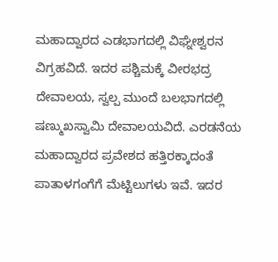ಮಹಾದ್ವಾರದ ಎಡಭಾಗದಲ್ಲಿ ವಿಘ್ನೇಶ್ವರನ ವಿಗ್ರಹವಿದೆ. ಇದರ ಪಶ್ಚಿಮಕ್ಕೆ ವೀರಭದ್ರ ದೇವಾಲಯ, ಸ್ವಲ್ಪ ಮುಂದೆ ಬಲಭಾಗದಲ್ಲಿ ಷಣ್ಮುಖಸ್ವಾಮಿ ದೇವಾಲಯವಿದೆ. ಎರಡನೆಯ ಮಹಾದ್ವಾರದ ಪ್ರವೇಶದ ಹತ್ತಿರಕ್ಕಾದಂತೆ ಪಾತಾಳಗಂಗೆಗೆ ಮೆಟ್ಟಿಲುಗಳು ಇವೆ. ಇದರ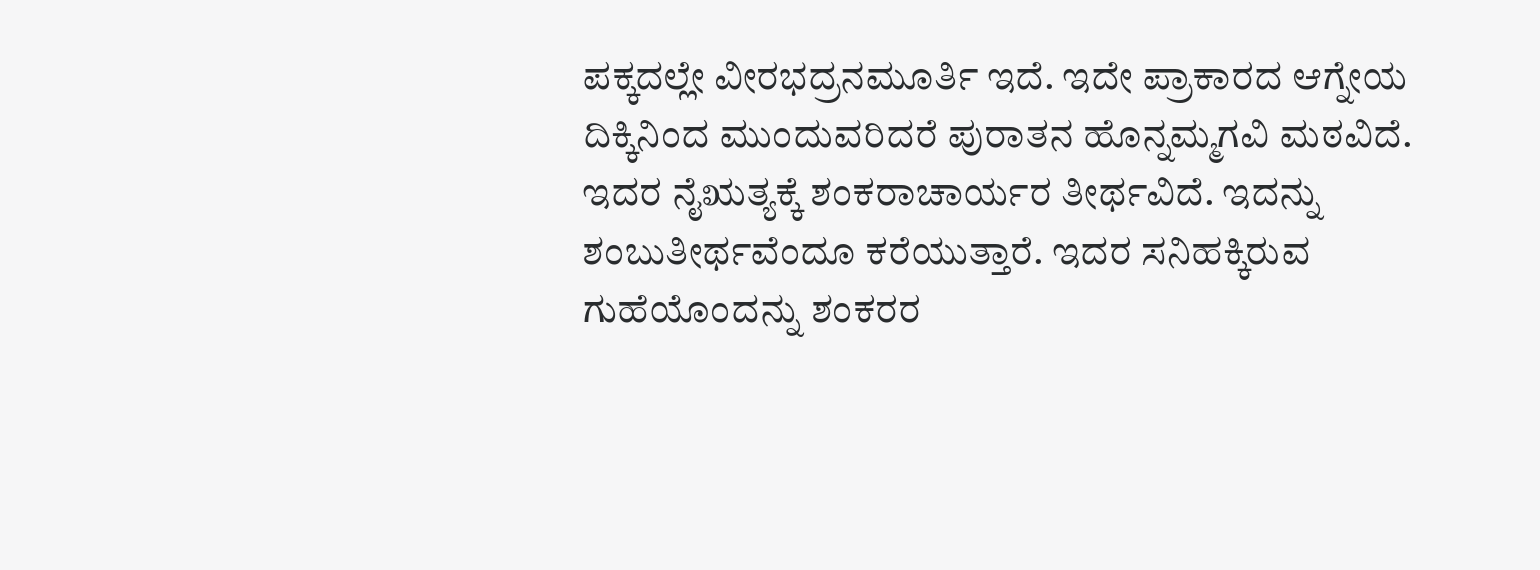ಪಕ್ಕದಲ್ಲೇ ವೀರಭದ್ರನಮೂರ್ತಿ ಇದೆ. ಇದೇ ಪ್ರಾಕಾರದ ಆಗ್ನೇಯ ದಿಕ್ಕಿನಿಂದ ಮುಂದುವರಿದರೆ ಪುರಾತನ ಹೊನ್ನಮ್ಮಗವಿ ಮಠವಿದೆ. ಇದರ ನೈಋತ್ಯಕ್ಕೆ ಶಂಕರಾಚಾರ್ಯರ ತೀರ್ಥವಿದೆ. ಇದನ್ನು ಶಂಬುತೀರ್ಥವೆಂದೂ ಕರೆಯುತ್ತಾರೆ. ಇದರ ಸನಿಹಕ್ಕಿರುವ ಗುಹೆಯೊಂದನ್ನು ಶಂಕರರ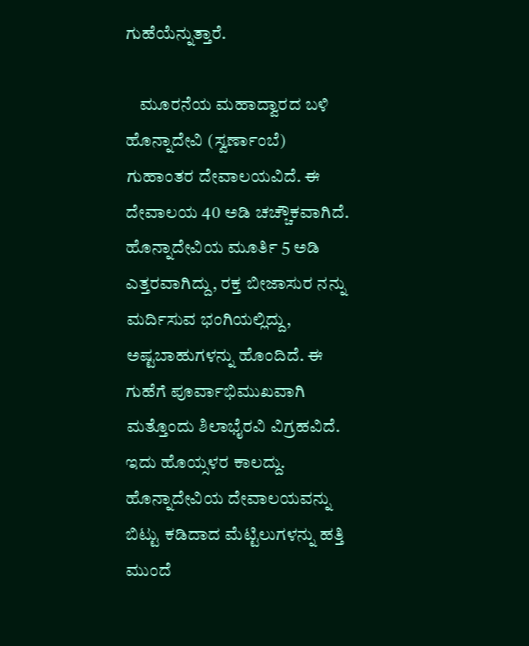ಗುಹೆಯೆನ್ನುತ್ತಾರೆ.

    ಮೂರನೆಯ ಮಹಾದ್ವಾರದ ಬಳಿ ಹೊನ್ನಾದೇವಿ (ಸ್ವರ್ಣಾಂಬೆ) ಗುಹಾಂತರ ದೇವಾಲಯವಿದೆ. ಈ ದೇವಾಲಯ 40 ಅಡಿ ಚಚ್ಚೌಕವಾಗಿದೆ. ಹೊನ್ನಾದೇವಿಯ ಮೂರ್ತಿ 5 ಅಡಿ ಎತ್ತರವಾಗಿದ್ದು, ರಕ್ತ ಬೀಜಾಸುರ ನನ್ನು ಮರ್ದಿಸುವ ಭಂಗಿಯಲ್ಲಿದ್ದು, ಅಷ್ಟಬಾಹುಗಳನ್ನು ಹೊಂದಿದೆ. ಈ ಗುಹೆಗೆ ಪೂರ್ವಾಭಿಮುಖವಾಗಿ ಮತ್ತೊಂದು ಶಿಲಾಭೈರವಿ ವಿಗ್ರಹವಿದೆ. ಇದು ಹೊಯ್ಸಳರ ಕಾಲದ್ದು. ಹೊನ್ನಾದೇವಿಯ ದೇವಾಲಯವನ್ನು ಬಿಟ್ಟು ಕಡಿದಾದ ಮೆಟ್ಟಿಲುಗಳನ್ನು ಹತ್ತಿ ಮುಂದೆ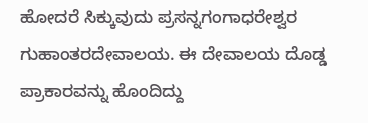ಹೋದರೆ ಸಿಕ್ಕುವುದು ಪ್ರಸನ್ನಗಂಗಾಧರೇಶ್ವರ ಗುಹಾಂತರದೇವಾಲಯ. ಈ ದೇವಾಲಯ ದೊಡ್ಡ ಪ್ರಾಕಾರವನ್ನು ಹೊಂದಿದ್ದು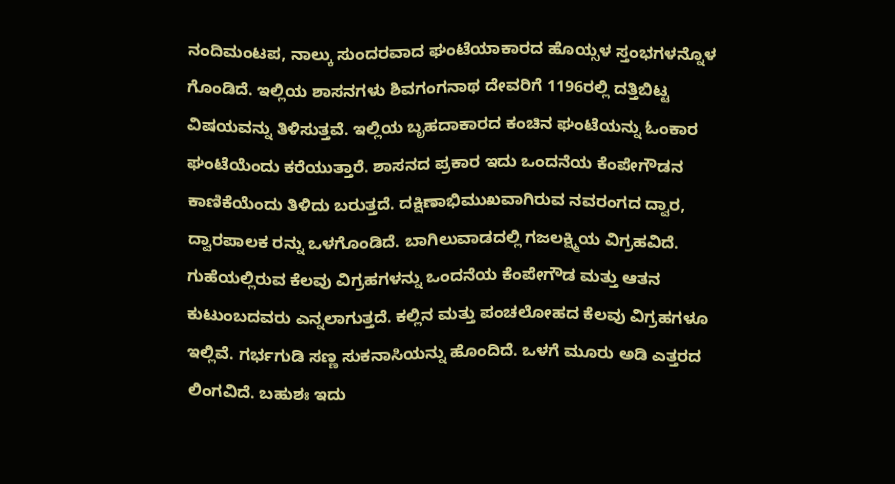ನಂದಿಮಂಟಪ, ನಾಲ್ಕು ಸುಂದರವಾದ ಘಂಟೆಯಾಕಾರದ ಹೊಯ್ಸಳ ಸ್ತಂಭಗಳನ್ನೊಳ ಗೊಂಡಿದೆ. ಇಲ್ಲಿಯ ಶಾಸನಗಳು ಶಿವಗಂಗನಾಥ ದೇವರಿಗೆ 1196ರಲ್ಲಿ ದತ್ತಿಬಿಟ್ಟ ವಿಷಯವನ್ನು ತಿಳಿಸುತ್ತವೆ. ಇಲ್ಲಿಯ ಬೃಹದಾಕಾರದ ಕಂಚಿನ ಘಂಟೆಯನ್ನು ಓಂಕಾರ ಘಂಟೆಯೆಂದು ಕರೆಯುತ್ತಾರೆ. ಶಾಸನದ ಪ್ರಕಾರ ಇದು ಒಂದನೆಯ ಕೆಂಪೇಗೌಡನ ಕಾಣಿಕೆಯೆಂದು ತಿಳಿದು ಬರುತ್ತದೆ. ದಕ್ಷಿಣಾಭಿಮುಖವಾಗಿರುವ ನವರಂಗದ ದ್ವಾರ, ದ್ವಾರಪಾಲಕ ರನ್ನು ಒಳಗೊಂಡಿದೆ. ಬಾಗಿಲುವಾಡದಲ್ಲಿ ಗಜಲಕ್ಷ್ಮಿಯ ವಿಗ್ರಹವಿದೆ. ಗುಹೆಯಲ್ಲಿರುವ ಕೆಲವು ವಿಗ್ರಹಗಳನ್ನು ಒಂದನೆಯ ಕೆಂಪೇಗೌಡ ಮತ್ತು ಆತನ ಕುಟುಂಬದವರು ಎನ್ನಲಾಗುತ್ತದೆ. ಕಲ್ಲಿನ ಮತ್ತು ಪಂಚಲೋಹದ ಕೆಲವು ವಿಗ್ರಹಗಳೂ ಇಲ್ಲಿವೆ. ಗರ್ಭಗುಡಿ ಸಣ್ಣ ಸುಕನಾಸಿಯನ್ನು ಹೊಂದಿದೆ. ಒಳಗೆ ಮೂರು ಅಡಿ ಎತ್ತರದ ಲಿಂಗವಿದೆ. ಬಹುಶಃ ಇದು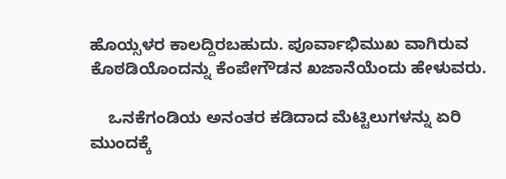ಹೊಯ್ಸಳರ ಕಾಲದ್ದಿರಬಹುದು. ಪೂರ್ವಾಭಿಮುಖ ವಾಗಿರುವ ಕೊಠಡಿಯೊಂದನ್ನು ಕೆಂಪೇಗೌಡನ ಖಜಾನೆಯೆಂದು ಹೇಳುವರು.

    ಒನಕೆಗಂಡಿಯ ಅನಂತರ ಕಡಿದಾದ ಮೆಟ್ಟಿಲುಗಳನ್ನು ಏರಿ ಮುಂದಕ್ಕೆ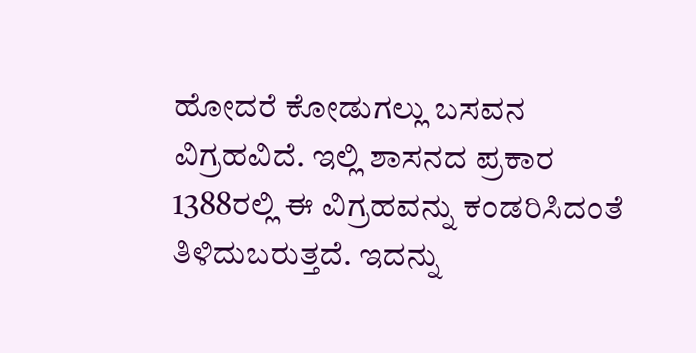ಹೋದರೆ ಕೋಡುಗಲ್ಲು ಬಸವನ ವಿಗ್ರಹವಿದೆ. ಇಲ್ಲಿ ಶಾಸನದ ಪ್ರಕಾರ 1388ರಲ್ಲಿ ಈ ವಿಗ್ರಹವನ್ನು ಕಂಡರಿಸಿದಂತೆ ತಿಳಿದುಬರುತ್ತದೆ. ಇದನ್ನು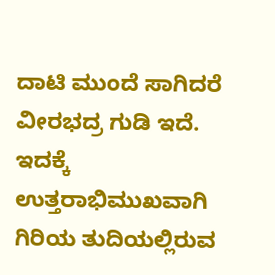ದಾಟಿ ಮುಂದೆ ಸಾಗಿದರೆ ವೀರಭದ್ರ ಗುಡಿ ಇದೆ. ಇದಕ್ಕೆ ಉತ್ತರಾಭಿಮುಖವಾಗಿ ಗಿರಿಯ ತುದಿಯಲ್ಲಿರುವ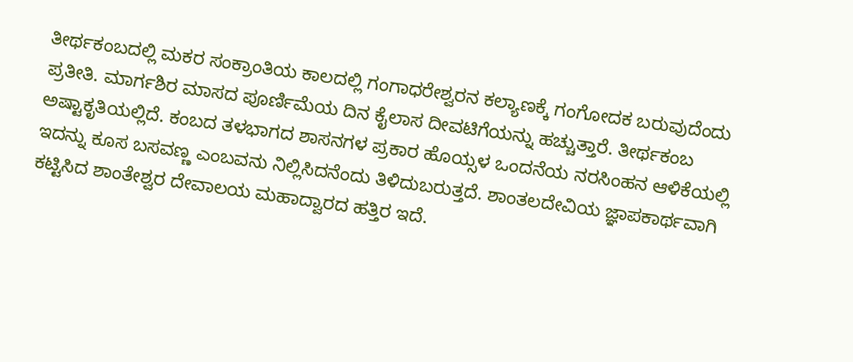ತೀರ್ಥಕಂಬದಲ್ಲಿ ಮಕರ ಸಂಕ್ರಾಂತಿಯ ಕಾಲದಲ್ಲಿ ಗಂಗಾಧರೇಶ್ವರನ ಕಲ್ಯಾಣಕ್ಕೆ ಗಂಗೋದಕ ಬರುವುದೆಂದು ಪ್ರತೀತಿ. ಮಾರ್ಗಶಿರ ಮಾಸದ ಪೂರ್ಣಿಮೆಯ ದಿನ ಕೈಲಾಸ ದೀವಟಿಗೆಯನ್ನು ಹಚ್ಚುತ್ತಾರೆ. ತೀರ್ಥಕಂಬ ಅಷ್ಟಾಕೃತಿಯಲ್ಲಿದೆ. ಕಂಬದ ತಳಭಾಗದ ಶಾಸನಗಳ ಪ್ರಕಾರ ಹೊಯ್ಸಳ ಒಂದನೆಯ ನರಸಿಂಹನ ಆಳಿಕೆಯಲ್ಲಿ ಇದನ್ನು ಕೂಸ ಬಸವಣ್ಣ ಎಂಬವನು ನಿಲ್ಲಿಸಿದನೆಂದು ತಿಳಿದುಬರುತ್ತದೆ. ಶಾಂತಲದೇವಿಯ ಜ್ಞಾಪಕಾರ್ಥವಾಗಿ ಕಟ್ಟಿಸಿದ ಶಾಂತೇಶ್ವರ ದೇವಾಲಯ ಮಹಾದ್ವಾರದ ಹತ್ತಿರ ಇದೆ.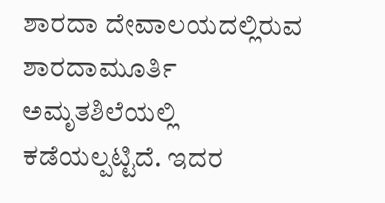ಶಾರದಾ ದೇವಾಲಯದಲ್ಲಿರುವ ಶಾರದಾಮೂರ್ತಿ ಅಮೃತಶಿಲೆಯಲ್ಲಿ ಕಡೆಯಲ್ಪಟ್ಟಿದೆ. ಇದರ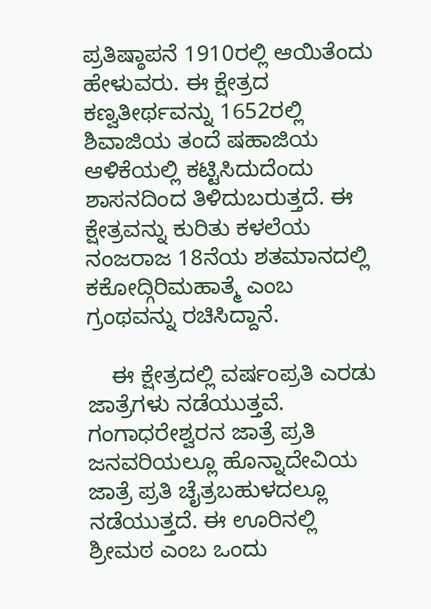ಪ್ರತಿಷ್ಠಾಪನೆ 1910ರಲ್ಲಿ ಆಯಿತೆಂದು ಹೇಳುವರು. ಈ ಕ್ಷೇತ್ರದ ಕಣ್ವತೀರ್ಥವನ್ನು 1652ರಲ್ಲಿ ಶಿವಾಜಿಯ ತಂದೆ ಷಹಾಜಿಯ ಆಳಿಕೆಯಲ್ಲಿ ಕಟ್ಟಿಸಿದುದೆಂದು ಶಾಸನದಿಂದ ತಿಳಿದುಬರುತ್ತದೆ. ಈ ಕ್ಷೇತ್ರವನ್ನು ಕುರಿತು ಕಳಲೆಯ ನಂಜರಾಜ 18ನೆಯ ಶತಮಾನದಲ್ಲಿ ಕಕೋದ್ಗಿರಿಮಹಾತ್ಮೆ ಎಂಬ ಗ್ರಂಥವನ್ನು ರಚಿಸಿದ್ದಾನೆ.

    ಈ ಕ್ಷೇತ್ರದಲ್ಲಿ ವರ್ಷಂಪ್ರತಿ ಎರಡು ಜಾತ್ರೆಗಳು ನಡೆಯುತ್ತವೆ. ಗಂಗಾಧರೇಶ್ವರನ ಜಾತ್ರೆ ಪ್ರತಿ ಜನವರಿಯಲ್ಲೂ ಹೊನ್ನಾದೇವಿಯ ಜಾತ್ರೆ ಪ್ರತಿ ಚೈತ್ರಬಹುಳದಲ್ಲೂ ನಡೆಯುತ್ತದೆ. ಈ ಊರಿನಲ್ಲಿ ಶ್ರೀಮಠ ಎಂಬ ಒಂದು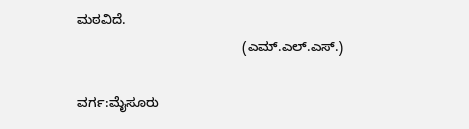ಮಠವಿದೆ.
                                            (ಎಮ್.ಎಲ್.ಎಸ್.)

ವರ್ಗ:ಮೈಸೂರು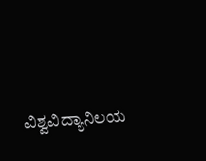ವಿಶ್ವವಿದ್ಯಾನಿಲಯ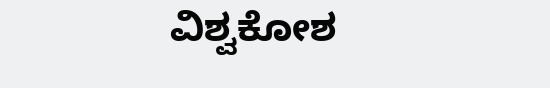ವಿಶ್ವಕೋಶ